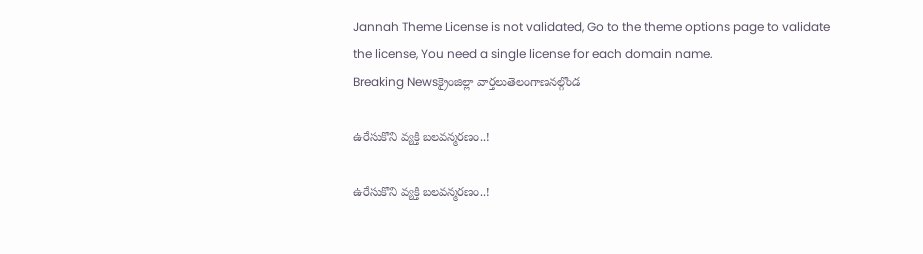Jannah Theme License is not validated, Go to the theme options page to validate the license, You need a single license for each domain name.
Breaking Newsక్రైంజిల్లా వార్తలుతెలంగాణనల్గొండ

ఉరేసుకొని వ్యక్తి బలవన్మరణం..!

ఉరేసుకొని వ్యక్తి బలవన్మరణం..!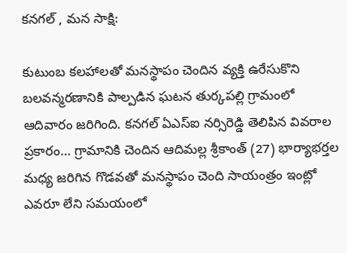కనగల్ , మన సాక్షి:

కుటుంబ కలహాలతో మనస్థాపం చెందిన వ్యక్తి ఉరేసుకొని బలవన్మరణానికి పాల్పడిన ఘటన తుర్కపల్లి గ్రామంలో ఆదివారం జరిగింది. కనగల్ ఏఎస్ఐ నర్సిరెడ్డి తెలిపిన వివరాల ప్రకారం… గ్రామానికి చెందిన ఆదిమల్ల శ్రీకాంత్ (27) భార్యాభర్తల మధ్య జరిగిన గొడవతో మనస్థాపం చెంది సాయంత్రం ఇంట్లో ఎవరూ లేని సమయంలో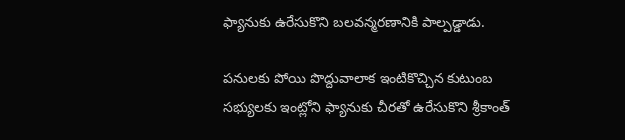ఫ్యానుకు ఉరేసుకొని బలవన్మరణానికి పాల్పడ్డాడు.

పనులకు పోయి పొద్దువాలాక ఇంటికొచ్చిన కుటుంబ సభ్యులకు ఇంట్లోని ఫ్యానుకు చీరతో ఉరేసుకొని శ్రీకాంత్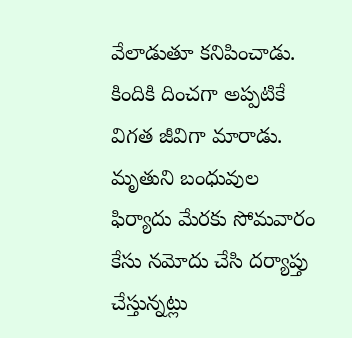వేలాడుతూ కనిపించాడు. కిందికి దించగా అప్పటికే విగత జీవిగా మారాడు. మృతుని బంధువుల ఫిర్యాదు మేరకు సోమవారం కేసు నమోదు చేసి దర్యాప్తు చేస్తున్నట్లు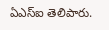ఏఎస్ఐ తెలిపారు.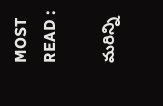MOST READ :

మరిన్ని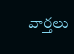వార్తలు